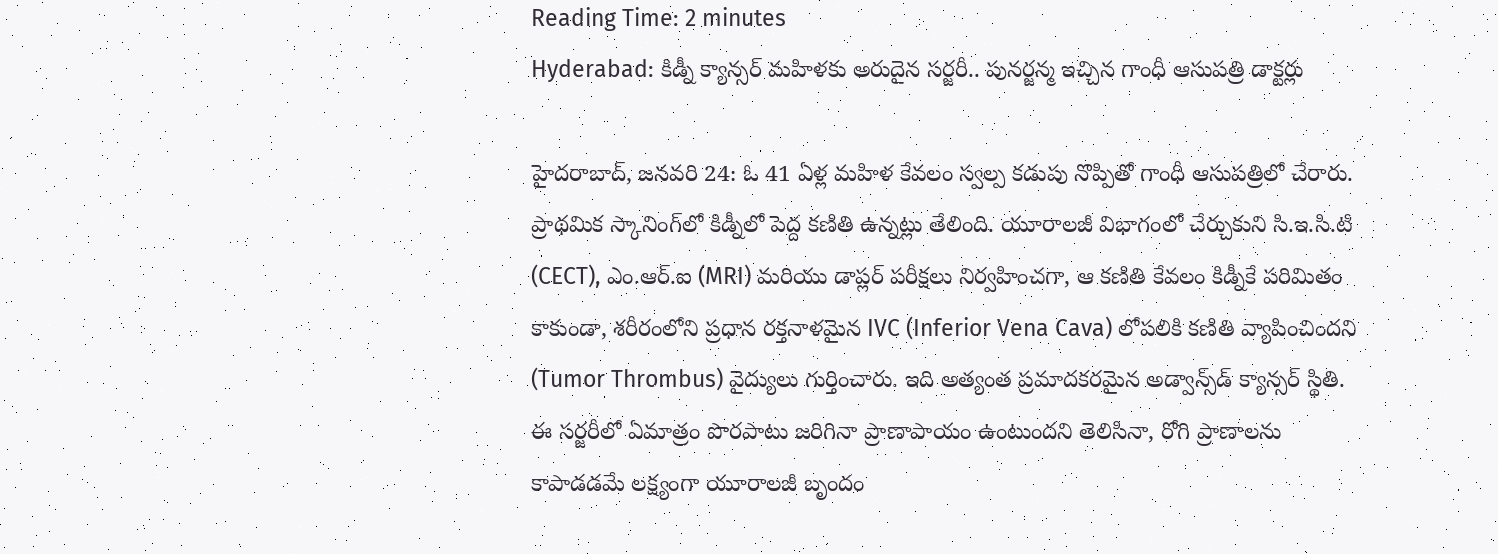Reading Time: 2 minutes
Hyderabad: కిడ్నీ క్యాన్సర్‌ మహిళకు అరుదైన సర్జరీ.. పునర్జన్మ ఇచ్చిన గాంధీ ఆసుపత్రి డాక్టర్లు

హైదరాబాద్‌, జనవరి 24: ఓ 41 ఏళ్ల మహిళ కేవలం స్వల్ప కడుపు నొప్పితో గాంధీ ఆసుపత్రిలో చేరారు. ప్రాథమిక స్కానింగ్‌లో కిడ్నీలో పెద్ద కణితి ఉన్నట్లు తేలింది. యూరాలజీ విభాగంలో చేర్చుకుని సి.ఇ.సి.టి (CECT), ఎం.ఆర్.ఐ (MRI) మరియు డాప్లర్ పరీక్షలు నిర్వహించగా, ఆ కణితి కేవలం కిడ్నీకే పరిమితం కాకుండా, శరీరంలోని ప్రధాన రక్తనాళమైన IVC (Inferior Vena Cava) లోపలికి కణితి వ్యాపించిందని (Tumor Thrombus) వైద్యులు గుర్తించారు. ఇది అత్యంత ప్రమాదకరమైన అడ్వాన్స్‌డ్ క్యాన్సర్ స్థితి. ఈ సర్జరీలో ఏమాత్రం పొరపాటు జరిగినా ప్రాణాపాయం ఉంటుందని తెలిసినా, రోగి ప్రాణాలను కాపాడడమే లక్ష్యంగా యూరాలజీ బృందం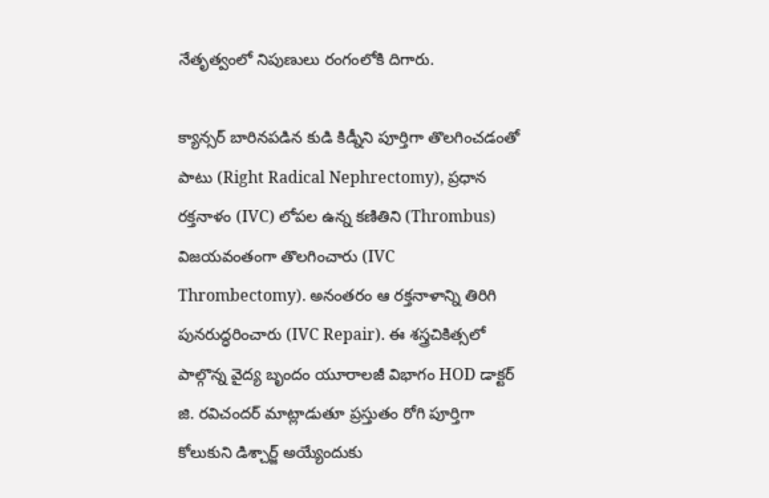నేతృత్వంలో నిపుణులు రంగంలోకి దిగారు.

క్యాన్సర్ బారినపడిన కుడి కిడ్నీని పూర్తిగా తొలగించడంతో పాటు (Right Radical Nephrectomy), ప్రధాన రక్తనాళం (IVC) లోపల ఉన్న కణితిని (Thrombus) విజయవంతంగా తొలగించారు (IVC Thrombectomy). అనంతరం ఆ రక్తనాళాన్ని తిరిగి పునరుద్ధరించారు (IVC Repair). ఈ శస్త్రచికిత్సలో పాల్గొన్న వైద్య బృందం యూరాలజీ విభాగం HOD డాక్టర్ జి. రవిచందర్ మాట్లాడుతూ ప్రస్తుతం రోగి పూర్తిగా కోలుకుని డిశ్చార్జ్ అయ్యేందుకు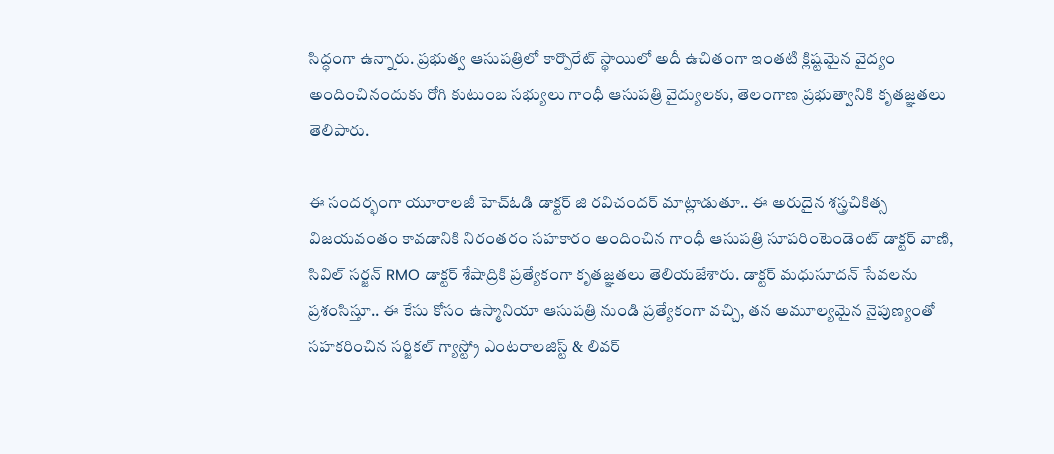సిద్ధంగా ఉన్నారు. ప్రభుత్వ ఆసుపత్రిలో కార్పొరేట్ స్థాయిలో అదీ ఉచితంగా ఇంతటి క్లిష్టమైన వైద్యం అందించినందుకు రోగి కుటుంబ సభ్యులు గాంధీ ఆసుపత్రి వైద్యులకు, తెలంగాణ ప్రభుత్వానికి కృతజ్ఞతలు తెలిపారు.

ఈ సందర్భంగా యూరాలజీ హెచ్ఓడి డాక్టర్ జి రవిచందర్ మాట్లాడుతూ.. ఈ అరుదైన శస్త్రచికిత్స విజయవంతం కావడానికి నిరంతరం సహకారం అందించిన గాంధీ ఆసుపత్రి సూపరింటెండెంట్ డాక్టర్ వాణి, సివిల్ సర్జన్ RMO డాక్టర్ శేషాద్రికి ప్రత్యేకంగా కృతజ్ఞతలు తెలియజేశారు. డాక్టర్ మధుసూదన్ సేవలను ప్రశంసిస్తూ.. ఈ కేసు కోసం ఉస్మానియా ఆసుపత్రి నుండి ప్రత్యేకంగా వచ్చి, తన అమూల్యమైన నైపుణ్యంతో సహకరించిన సర్జికల్ గ్యాస్ట్రో ఎంటరాలజిస్ట్ & లివర్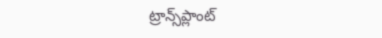ట్రాన్స్‌ప్లాంట్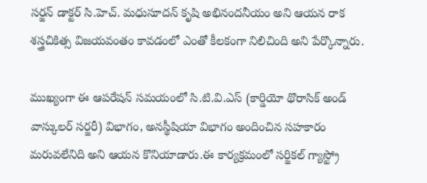సర్జన్ డాక్టర్ సి.హెచ్. మధుసూదన్ కృషి అభినందనీయం అని ఆయన రాక శస్త్రచికిత్స విజయవంతం కావడంలో ఎంతో కీలకంగా నిలిచింది అని పేర్కొన్నారు.

ముఖ్యంగా ఈ ఆపరేషన్ సమయంలో సి.టి.వి.ఎస్ (కార్డియో థొరాసిక్ అండ్ వాస్కులర్ సర్జరీ) విభాగం, అనస్థీషియా విభాగం అందించిన సహకారం మరువలేనిది అని ఆయన కొనియాడారు.ఈ కార్యక్రమంలో సర్జికల్ గ్యాస్ట్రో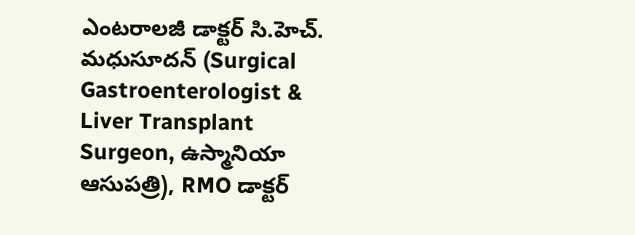ఎంటరాలజీ డాక్టర్ సి.హెచ్. మధుసూదన్ (Surgical Gastroenterologist & Liver Transplant Surgeon, ఉస్మానియా ఆసుపత్రి), RMO డాక్టర్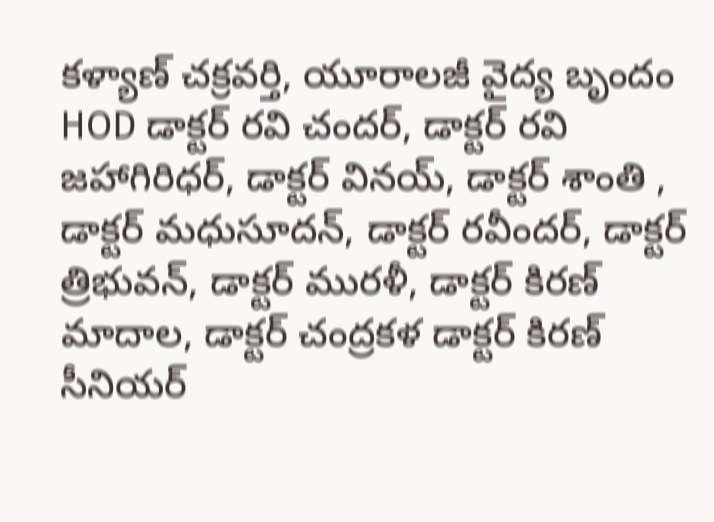కళ్యాణ్ చక్రవర్తి, యూరాలజీ వైద్య బృందం HOD డాక్టర్ రవి చందర్, డాక్టర్ రవి జహాగిరిధర్, డాక్టర్ వినయ్, డాక్టర్ శాంతి , డాక్టర్ మధుసూదన్, డాక్టర్ రవీందర్, డాక్టర్ త్రిభువన్, డాక్టర్ మురళీ, డాక్టర్ కిరణ్ మాదాల, డాక్టర్ చంద్రకళ డాక్టర్ కిరణ్ సీనియర్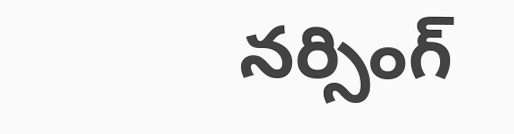నర్సింగ్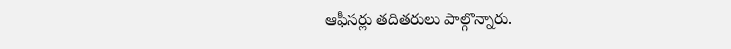ఆఫీసర్లు తదితరులు పాల్గొన్నారు.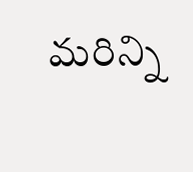మరిన్ని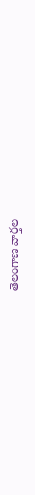తెలంగాణ వార్తల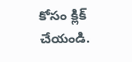కోసం క్లిక్‌ చేయండి.